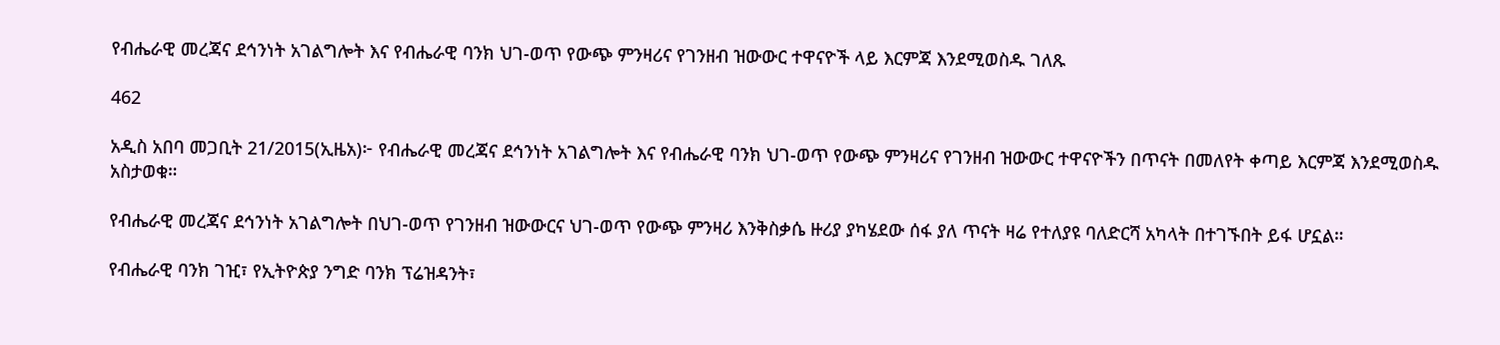የብሔራዊ መረጃና ደኅንነት አገልግሎት እና የብሔራዊ ባንክ ህገ-ወጥ የውጭ ምንዛሪና የገንዘብ ዝውውር ተዋናዮች ላይ እርምጃ እንደሚወስዱ ገለጹ

462

አዲስ አበባ መጋቢት 21/2015(ኢዜአ)፦ የብሔራዊ መረጃና ደኅንነት አገልግሎት እና የብሔራዊ ባንክ ህገ-ወጥ የውጭ ምንዛሪና የገንዘብ ዝውውር ተዋናዮችን በጥናት በመለየት ቀጣይ እርምጃ እንደሚወስዱ አስታወቁ።

የብሔራዊ መረጃና ደኅንነት አገልግሎት በህገ-ወጥ የገንዘብ ዝውውርና ህገ-ወጥ የውጭ ምንዛሪ እንቅስቃሴ ዙሪያ ያካሄደው ሰፋ ያለ ጥናት ዛሬ የተለያዩ ባለድርሻ አካላት በተገኙበት ይፋ ሆኗል።

የብሔራዊ ባንክ ገዢ፣ የኢትዮጵያ ንግድ ባንክ ፕሬዝዳንት፣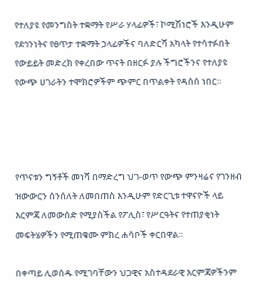የተለያዩ የመንግስት ተቋማት የሥራ ሃላፊዎች፣ ኮሚሽነሮች እንዲሁም የደኅንነትና የፀጥታ ተቋማት ኃላፊዎችና ባለድርሻ አካላት የተሳተፉበት የውይይት መድረክ የቀረበው ጥናት በዘርፉ ያሉ ችግሮችንና የተለያዩ የውጭ ሀገራትን ተሞክሮዎችም ጭምር በጥልቀት የዳሰሰ ነበር።




የጥናቱን ግኝቶች መነሻ በማድረግ ህገ-ወጥ የውጭ ምንዛሬና የገንዘብ ዝውውርን ሰንሰለት ለመበጠስ እንዲሁም የድርጊቱ ተዋናዮች ላይ እርምጃ ለመውሰድ የሚያስችል የፖሊስ፣ የሥርዓትና የተጠያቂነት መፍትሄዎችን የሚጠቁሙ ምክረ ሐሳቦች ቀርበዋል።

በቀጣይ ሊወሰዱ የሚገባቸውን ህጋዊና አስተዳደራዊ እርምጃዎችንም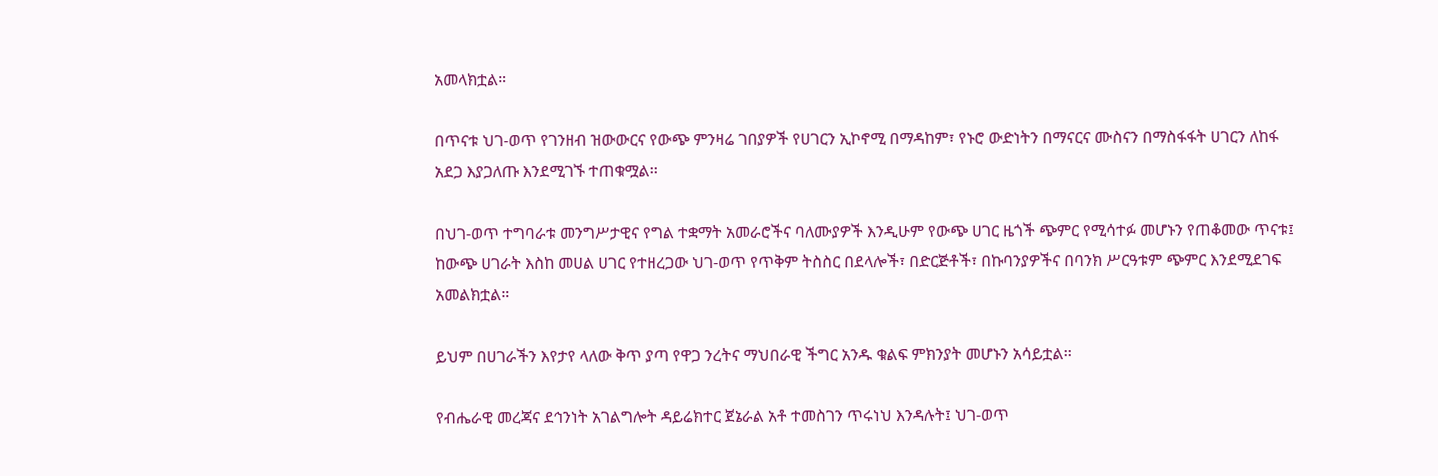አመላክቷል።

በጥናቱ ህገ-ወጥ የገንዘብ ዝውውርና የውጭ ምንዛሬ ገበያዎች የሀገርን ኢኮኖሚ በማዳከም፣ የኑሮ ውድነትን በማናርና ሙስናን በማስፋፋት ሀገርን ለከፋ አደጋ እያጋለጡ እንደሚገኙ ተጠቁሟል፡፡

በህገ-ወጥ ተግባራቱ መንግሥታዊና የግል ተቋማት አመራሮችና ባለሙያዎች እንዲሁም የውጭ ሀገር ዜጎች ጭምር የሚሳተፉ መሆኑን የጠቆመው ጥናቱ፤ ከውጭ ሀገራት እስከ መሀል ሀገር የተዘረጋው ህገ-ወጥ የጥቅም ትስስር በደላሎች፣ በድርጅቶች፣ በኩባንያዎችና በባንክ ሥርዓቱም ጭምር እንደሚደገፍ አመልክቷል።

ይህም በሀገራችን እየታየ ላለው ቅጥ ያጣ የዋጋ ንረትና ማህበራዊ ችግር አንዱ ቁልፍ ምክንያት መሆኑን አሳይቷል፡፡

የብሔራዊ መረጃና ደኅንነት አገልግሎት ዳይሬክተር ጀኔራል አቶ ተመስገን ጥሩነህ እንዳሉት፤ ህገ-ወጥ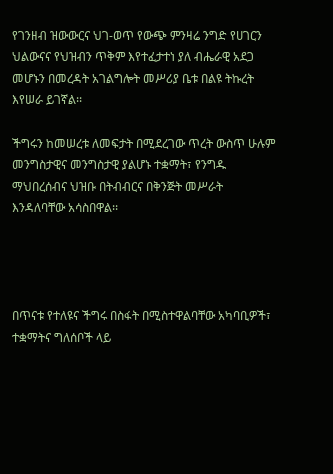የገንዘብ ዝውውርና ህገ-ወጥ የውጭ ምንዛሬ ንግድ የሀገርን ህልውናና የህዝብን ጥቅም እየተፈታተነ ያለ ብሔራዊ አደጋ መሆኑን በመረዳት አገልግሎት መሥሪያ ቤቱ በልዩ ትኩረት እየሠራ ይገኛል፡፡

ችግሩን ከመሠረቱ ለመፍታት በሚደረገው ጥረት ውስጥ ሁሉም መንግስታዊና መንግስታዊ ያልሆኑ ተቋማት፣ የንግዱ ማህበረሰብና ህዝቡ በትብብርና በቅንጅት መሥራት እንዳለባቸው አሳስበዋል፡፡




በጥናቱ የተለዩና ችግሩ በስፋት በሚስተዋልባቸው አካባቢዎች፣ ተቋማትና ግለሰቦች ላይ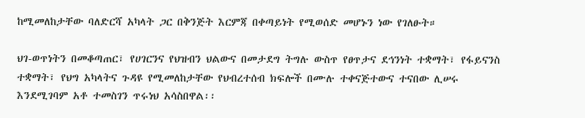ከሚመለከታቸው ባለድርሻ አካላት ጋር በቅንጅት እርምጃ በቀጣይነት የሚወሰድ መሆኑን ነው የገለፁት።

ህገ-ወጥነትን በመቆጣጠር፣ የሀገርንና የህዝብን ህልውና በመታደግ ትግሉ ውስጥ የፀጥታና ደኅንነት ተቋማት፣ የፋይናንስ ተቋማት፣ የህግ አካላትና ጉዳዩ የሚመለከታቸው የህብረተሰብ ክፍሎች በሙሉ ተቀናጅተውና ተናበው ሊሠሩ እንደሚገባም አቶ ተመስገን ጥሩነህ አሳስበዋል፡፡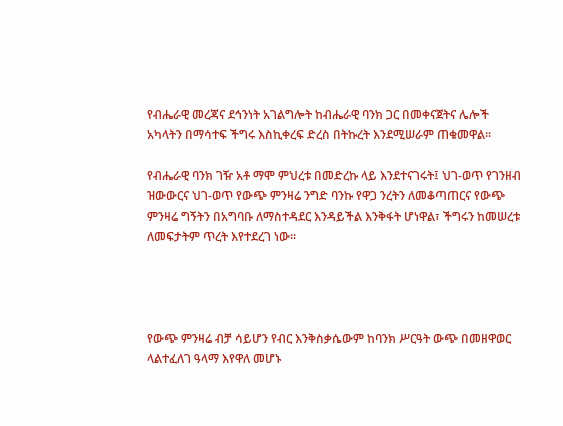የብሔራዊ መረጃና ደኅንነት አገልግሎት ከብሔራዊ ባንክ ጋር በመቀናጀትና ሌሎች አካላትን በማሳተፍ ችግሩ እስኪቀረፍ ድረስ በትኩረት እንደሚሠራም ጠቁመዋል፡፡

የብሔራዊ ባንክ ገዥ አቶ ማሞ ምህረቱ በመድረኩ ላይ እንደተናገሩት፤ ህገ-ወጥ የገንዘብ ዝውውርና ህገ-ወጥ የውጭ ምንዛሬ ንግድ ባንኩ የዋጋ ንረትን ለመቆጣጠርና የውጭ ምንዛሬ ግኝትን በአግባቡ ለማስተዳደር እንዳይችል እንቅፋት ሆነዋል፣ ችግሩን ከመሠረቱ ለመፍታትም ጥረት እየተደረገ ነው።




የውጭ ምንዛሬ ብቻ ሳይሆን የብር እንቅስቃሴውም ከባንክ ሥርዓት ውጭ በመዘዋወር ላልተፈለገ ዓላማ እየዋለ መሆኑ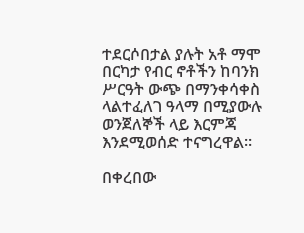ተደርሶበታል ያሉት አቶ ማሞ በርካታ የብር ኖቶችን ከባንክ ሥርዓት ውጭ በማንቀሳቀስ ላልተፈለገ ዓላማ በሚያውሉ ወንጀለኞች ላይ እርምጃ እንደሚወሰድ ተናግረዋል።

በቀረበው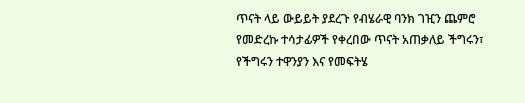ጥናት ላይ ውይይት ያደረጉ የብሄራዊ ባንክ ገዢን ጨምሮ የመድረኩ ተሳታፊዎች የቀረበው ጥናት አጠቃለይ ችግሩን፣ የችግሩን ተዋንያን እና የመፍትሄ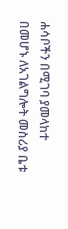ሐሳቦችን በሚገባ ያመላከተ በመሆኑ ለአገልግሎት መስሪያ ቤቱ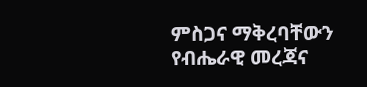ምስጋና ማቅረባቸውን የብሔራዊ መረጃና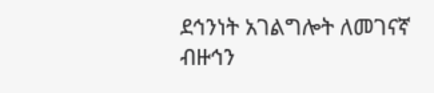ደኅንነት አገልግሎት ለመገናኛ ብዙኅን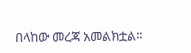በላከው መረጃ አመልክቷል፡፡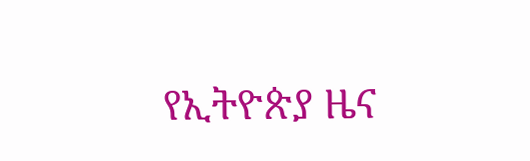የኢትዮጵያ ዜና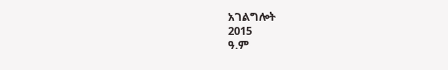አገልግሎት
2015
ዓ.ም